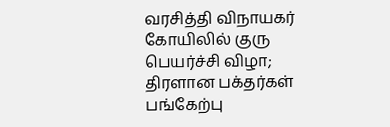வரசித்தி விநாயகர் கோயிலில் குரு பெயர்ச்சி விழா; திரளான பக்தர்கள் பங்கேற்பு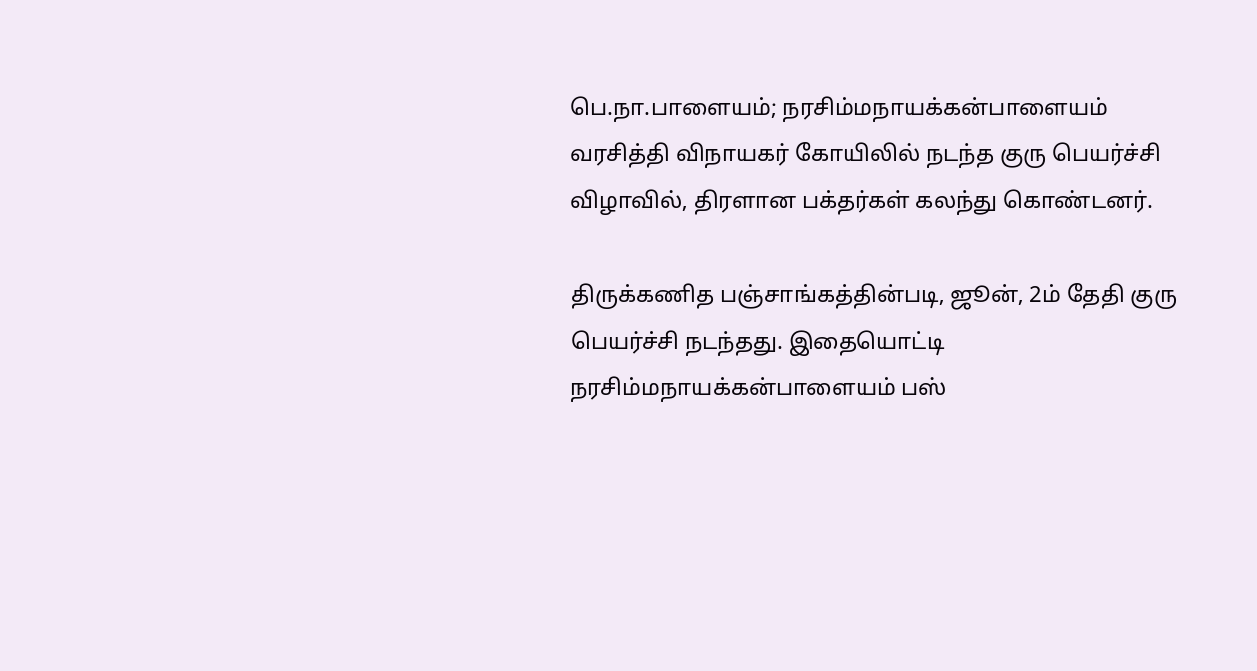பெ.நா.பாளையம்; நரசிம்மநாயக்கன்பாளையம் வரசித்தி விநாயகர் கோயிலில் நடந்த குரு பெயர்ச்சி விழாவில், திரளான பக்தர்கள் கலந்து கொண்டனர்.

திருக்கணித பஞ்சாங்கத்தின்படி, ஜூன், 2ம் தேதி குரு பெயர்ச்சி நடந்தது. இதையொட்டி நரசிம்மநாயக்கன்பாளையம் பஸ்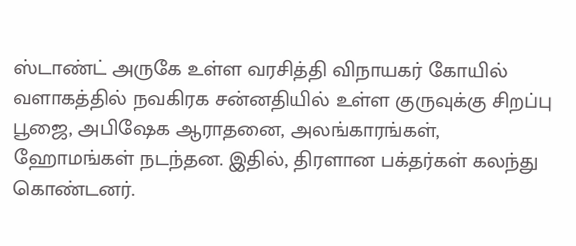ஸ்டாண்ட் அருகே உள்ள வரசித்தி விநாயகர் கோயில் வளாகத்தில் நவகிரக சன்னதியில் உள்ள குருவுக்கு சிறப்பு பூஜை, அபிஷேக ஆராதனை, அலங்காரங்கள், ஹோமங்கள் நடந்தன. இதில், திரளான பக்தர்கள் கலந்து கொண்டனர்.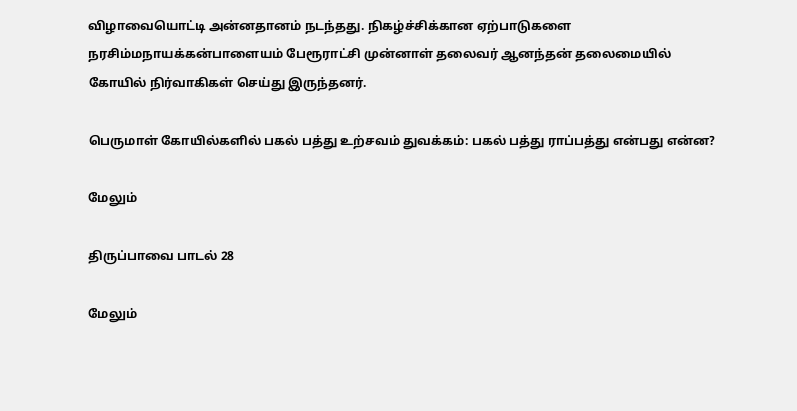விழாவையொட்டி அன்னதானம் நடந்தது. நிகழ்ச்சிக்கான ஏற்பாடுகளை நரசிம்மநாயக்கன்பாளையம் பேரூராட்சி முன்னாள் தலைவர் ஆனந்தன் தலைமையில் கோயில் நிர்வாகிகள் செய்து இருந்தனர்.

பெருமாள் கோயில்களில் பகல் பத்து உற்சவம் துவக்கம்: பகல் பத்து ராப்பத்து என்பது என்ன?

மேலும்

திருப்பாவை பாடல் 28

மேலும்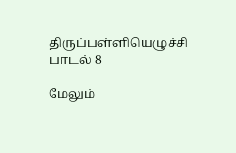திருப்பள்ளியெழுச்சி பாடல் 8

மேலும்